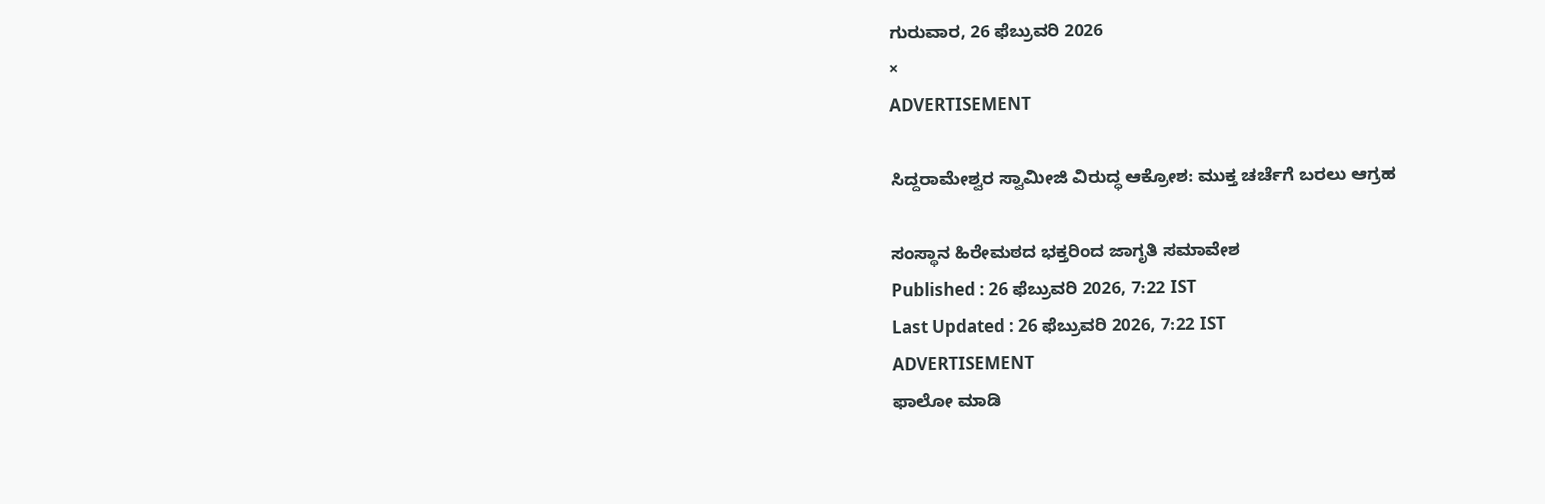ಗುರುವಾರ, 26 ಫೆಬ್ರುವರಿ 2026
×
ADVERTISEMENT

ಸಿದ್ದರಾಮೇಶ್ವರ ಸ್ವಾಮೀಜಿ ವಿರುದ್ಧ ಆಕ್ರೋಶ: ಮುಕ್ತ ಚರ್ಚೆಗೆ ಬರಲು ಆಗ್ರಹ

ಸಂಸ್ಥಾನ ಹಿರೇಮಠದ ಭಕ್ತರಿಂದ ಜಾಗೃತಿ ಸಮಾವೇಶ
Published : 26 ಫೆಬ್ರುವರಿ 2026, 7:22 IST
Last Updated : 26 ಫೆಬ್ರುವರಿ 2026, 7:22 IST
ADVERTISEMENT
ಫಾಲೋ ಮಾಡಿ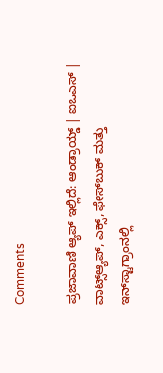Comments

ಪ್ರಜಾವಾಣಿ ಆ್ಯಪ್ ಇಲ್ಲಿದೆ: ಆಂಡ್ರಾಯ್ಡ್ | ಐಒಎಸ್ | ವಾಟ್ಸ್ಆ್ಯಪ್, ಎಕ್ಸ್, ಫೇಸ್‌ಬುಕ್ ಮತ್ತು ಇನ್‌ಸ್ಟಾಗ್ರಾಂನಲ್ಲಿ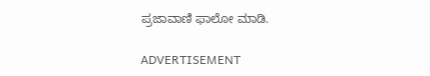ಪ್ರಜಾವಾಣಿ ಫಾಲೋ ಮಾಡಿ.

ADVERTISEMENT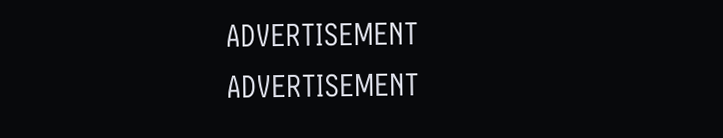ADVERTISEMENT
ADVERTISEMENT